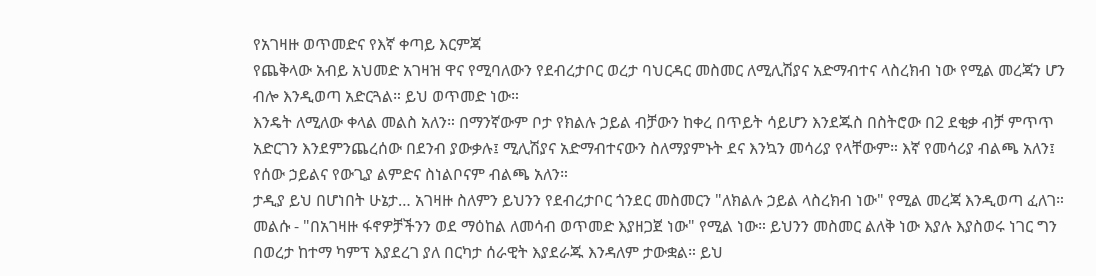የአገዛዙ ወጥመድና የእኛ ቀጣይ እርምጃ
የጨቅላው አብይ አህመድ አገዛዝ ዋና የሚባለውን የደብረታቦር ወረታ ባህርዳር መስመር ለሚሊሽያና አድማብተና ላስረክብ ነው የሚል መረጃን ሆን ብሎ እንዲወጣ አድርጓል። ይህ ወጥመድ ነው።
እንዴት ለሚለው ቀላል መልስ አለን። በማንኛውም ቦታ የክልሉ ኃይል ብቻውን ከቀረ በጥይት ሳይሆን እንደጁስ በስትሮው በ2 ደቂቃ ብቻ ምጥጥ አድርገን እንደምንጨረሰው በደንብ ያውቃሉ፤ ሚሊሽያና አድማብተናውን ስለማያምኑት ደና እንኳን መሳሪያ የላቸውም። እኛ የመሳሪያ ብልጫ አለን፤ የሰው ኃይልና የውጊያ ልምድና ስነልቦናም ብልጫ አለን።
ታዲያ ይህ በሆነበት ሁኔታ… አገዛዙ ስለምን ይህንን የደብረታቦር ጎንደር መስመርን "ለክልሉ ኃይል ላስረክብ ነው" የሚል መረጃ እንዲወጣ ፈለገ። መልሱ - "በአገዛዙ ፋኖዎቻችንን ወደ ማዕከል ለመሳብ ወጥመድ እያዘጋጀ ነው" የሚል ነው። ይህንን መስመር ልለቅ ነው እያሉ እያስወሩ ነገር ግን በወረታ ከተማ ካምፕ እያደረገ ያለ በርካታ ሰራዊት እያደራጁ እንዳለም ታውቋል። ይህ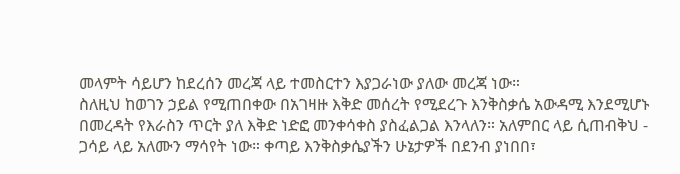መላምት ሳይሆን ከደረሰን መረጃ ላይ ተመስርተን እያጋራነው ያለው መረጃ ነው።
ስለዚህ ከወገን ኃይል የሚጠበቀው በአገዛዙ እቅድ መሰረት የሚደረጉ እንቅስቃሴ አውዳሚ እንደሚሆኑ በመረዳት የእራስን ጥርት ያለ እቅድ ነድፎ መንቀሳቀስ ያስፈልጋል እንላለን። አለምበር ላይ ሲጠብቅህ - ጋሳይ ላይ አለሙን ማሳየት ነው። ቀጣይ እንቅስቃሴያችን ሁኔታዎች በደንብ ያነበበ፣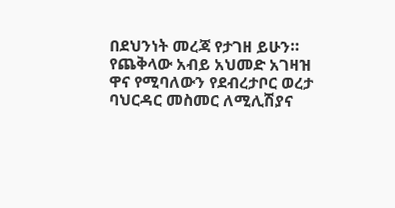በደህንነት መረጃ የታገዘ ይሁን።
የጨቅላው አብይ አህመድ አገዛዝ ዋና የሚባለውን የደብረታቦር ወረታ ባህርዳር መስመር ለሚሊሽያና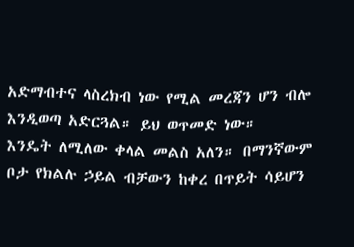አድማብተና ላስረክብ ነው የሚል መረጃን ሆን ብሎ እንዲወጣ አድርጓል። ይህ ወጥመድ ነው።
እንዴት ለሚለው ቀላል መልስ አለን። በማንኛውም ቦታ የክልሉ ኃይል ብቻውን ከቀረ በጥይት ሳይሆን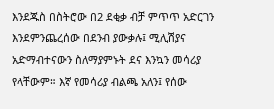እንደጁስ በስትሮው በ2 ደቂቃ ብቻ ምጥጥ አድርገን እንደምንጨረሰው በደንብ ያውቃሉ፤ ሚሊሽያና አድማብተናውን ስለማያምኑት ደና እንኳን መሳሪያ የላቸውም። እኛ የመሳሪያ ብልጫ አለን፤ የሰው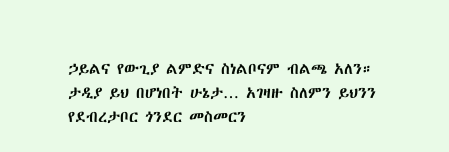ኃይልና የውጊያ ልምድና ስነልቦናም ብልጫ አለን።
ታዲያ ይህ በሆነበት ሁኔታ… አገዛዙ ስለምን ይህንን የደብረታቦር ጎንደር መስመርን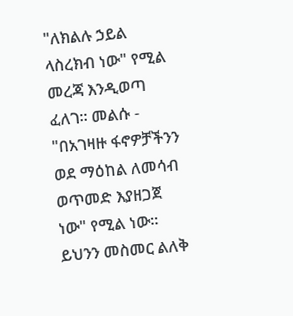"ለክልሉ ኃይል ላስረክብ ነው" የሚል መረጃ እንዲወጣ ፈለገ። መልሱ - "በአገዛዙ ፋኖዎቻችንን ወደ ማዕከል ለመሳብ ወጥመድ እያዘጋጀ ነው" የሚል ነው። ይህንን መስመር ልለቅ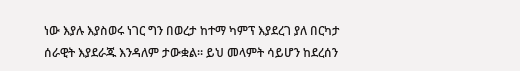ነው እያሉ እያስወሩ ነገር ግን በወረታ ከተማ ካምፕ እያደረገ ያለ በርካታ ሰራዊት እያደራጁ እንዳለም ታውቋል። ይህ መላምት ሳይሆን ከደረሰን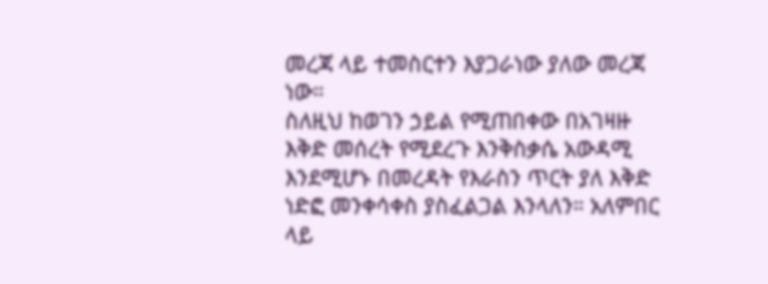መረጃ ላይ ተመስርተን እያጋራነው ያለው መረጃ ነው።
ስለዚህ ከወገን ኃይል የሚጠበቀው በአገዛዙ እቅድ መሰረት የሚደረጉ እንቅስቃሴ አውዳሚ እንደሚሆኑ በመረዳት የእራስን ጥርት ያለ እቅድ ነድፎ መንቀሳቀስ ያስፈልጋል እንላለን። አለምበር ላይ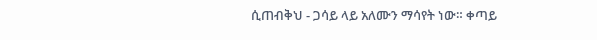ሲጠብቅህ - ጋሳይ ላይ አለሙን ማሳየት ነው። ቀጣይ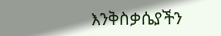እንቅስቃሴያችን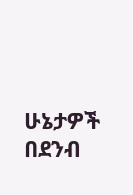ሁኔታዎች በደንብ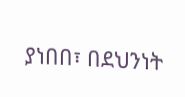ያነበበ፣ በደህንነት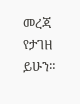መረጃ የታገዘ ይሁን።